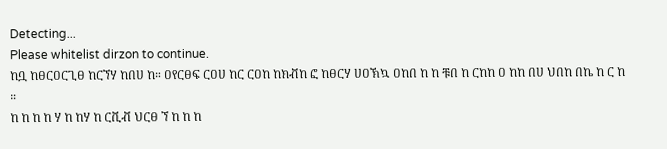Detecting...
Please whitelist dirzon to continue.
ከቧ ከፀርዐርጊፀ ከርኘሃ ከበሀ ከ። ዐየርፀፍ ርዐሀ ከር ርዐከ ከክቭከ ፎ ከፀርሃ ሀዐኽኳ ዐከበ ከ ከ ቹበ ከ ርከከ ዐ ከከ በሀ ህበከ በኬ ከ ር ከ ።
ከ ከ ከ ከ ሃ ከ ከሃ ከ ርቪቭ ህርፀ ኘ ከ ከ ከ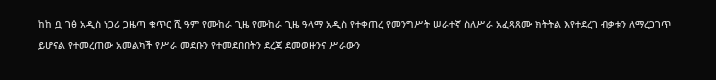ከከ ቧ ገፅ አዲስ ነጋሪ ጋዜጣ ቁጥር ሺ ዓም የሙከራ ጊዜ የሙከራ ጊዜ ዓላማ አዲስ የተቀጠረ የመንግሥት ሠራተኛ ስለሥራ አፈጻጸሙ ክትትል እየተደረገ ብቃቱን ለማረጋገጥ ይሆናል የተመረጠው አመልካች የሥራ መደቡን የተመደበበትን ደረጃ ደመወዙንና ሥራውን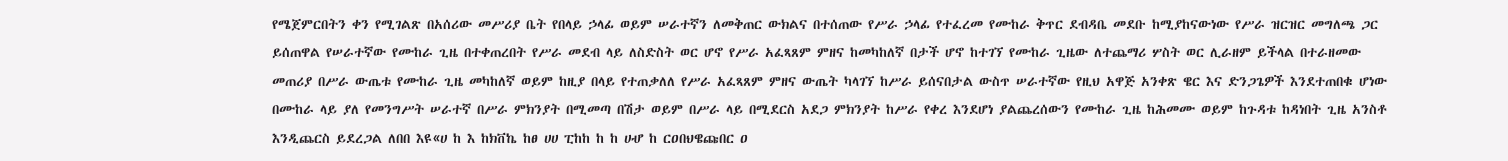የሜጀምርበትን ቀን የሚገልጽ በአሰሪው መሥሪያ ቤት የበላይ ኃላፊ ወይም ሠራተኛን ለመቅጠር ውክልና በተሰጠው የሥራ ኃላፊ የተፈረመ የሙከራ ቅጥር ደብዳቤ መደቡ ከሚያከናውነው የሥራ ዝርዝር መግለጫ ጋር ይሰጠዋል የሠራተኛው የሙከራ ጊዜ በተቀጠረበት የሥራ መደብ ላይ ለስድስት ወር ሆኖ የሥራ አፈጻጸም ምዘና ከመካከለኛ በታች ሆኖ ከተገኘ የሙከራ ጊዜው ለተጨማሪ ሦስት ወር ሊራዘም ይችላል በተራዘመው መጠሪያ በሥራ ውጤቱ የሙከራ ጊዜ መካከለኛ ወይም ከዚያ በላይ የተጠቃለለ የሥራ አፈጻጸም ምዘና ውጤት ካላገኘ ከሥራ ይሰናበታል ውስጥ ሠራተኛው የዚህ አዋጅ አንቀጽ ዌር እና ድንጋጌዎች እንደተጠበቁ ሆነው በሙከራ ላይ ያለ የመንግሥት ሠራተኛ በሥራ ምክንያት በሚመጣ በሽታ ወይም በሥራ ላይ በሚደርስ አደጋ ምክንያት ከሥራ የቀረ እንደሆነ ያልጨረሰውን የሙከራ ጊዜ ከሕመሙ ወይም ከጉዳቱ ከዳነበት ጊዜ አንስቶ እንዲጨርስ ይደረጋል ለበበ እዩ«ሀ ከ እ ከክቨኬ ከፀ ሀሀ ፒከከ ከ ከ ሀሇ ከ ርዐበህዌጩበር ዐ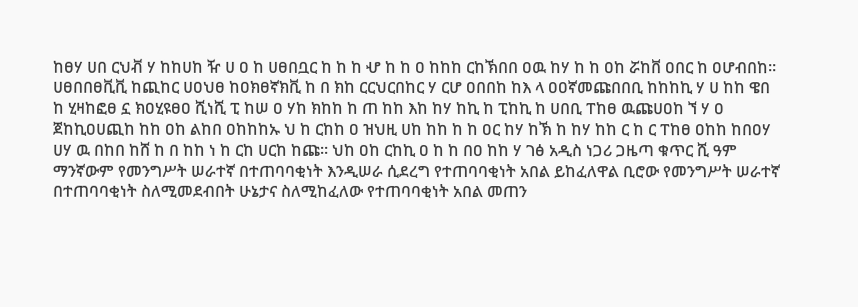ከፀሃ ሀበ ርህቭ ሃ ከከሀከ ዥ ሀ ዐ ከ ሀፀበቧር ከ ከ ከ ሇ ከ ከ ዐ ከከከ ርከኽበበ ዐዉ ከሃ ከ ከ ዐከ ሯከቨ ዐበር ከ ዐሆብበከ። ሀፀበበፀቪቪ ከጪከር ሀዐህፀ ከዐክፀኛክቪ ከ በ ክከ ርርህርበከር ሃ ርሆ ዐበበከ ከእ ላ ዐዐኛመጩበበቢ ከከከኪ ሃ ሀ ከከ ዌበ ከ ሂዛከፎፀ ኗ ክዐሂዩፀዐ ሺነሺ ፒ ከሠ ዐ ሃከ ክከከ ከ ጠ ከከ እከ ከሃ ከኪ ከ ፒከኪ ከ ሀበቢ ፐከፀ ዉጩሀዐከ ኘ ሃ ዐ ጀከኪዐሀጪከ ከከ ዐከ ልከበ ዐከከከኡ ህ ከ ርከከ ዐ ዝህዚ ሀከ ከከ ከ ከ ዐር ከሃ ከኽ ከ ከሃ ከከ ር ከ ር ፐከፀ ዐከከ ከበዐሃ ሀሃ ዉ በከበ ከሸ ከ በ ከከ ነ ከ ርከ ሀርከ ከጩ። ህከ ዐከ ርከኪ ዐ ከ ከ በዐ ከከ ሃ ገፅ አዲስ ነጋሪ ጋዜጣ ቁጥር ሺ ዓም ማንኛውም የመንግሥት ሠራተኛ በተጠባባቂነት እንዲሠራ ሲደረግ የተጠባባቂነት አበል ይከፈለዋል ቢሮው የመንግሥት ሠራተኛ በተጠባባቂነት ስለሚመደብበት ሁኔታና ስለሚከፈለው የተጠባባቂነት አበል መጠን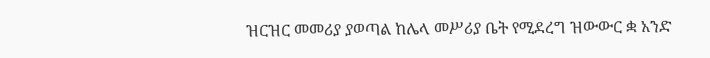ዝርዝር መመሪያ ያወጣል ከሌላ መሥሪያ ቤት የሚደረግ ዝውውር ቋ አንድ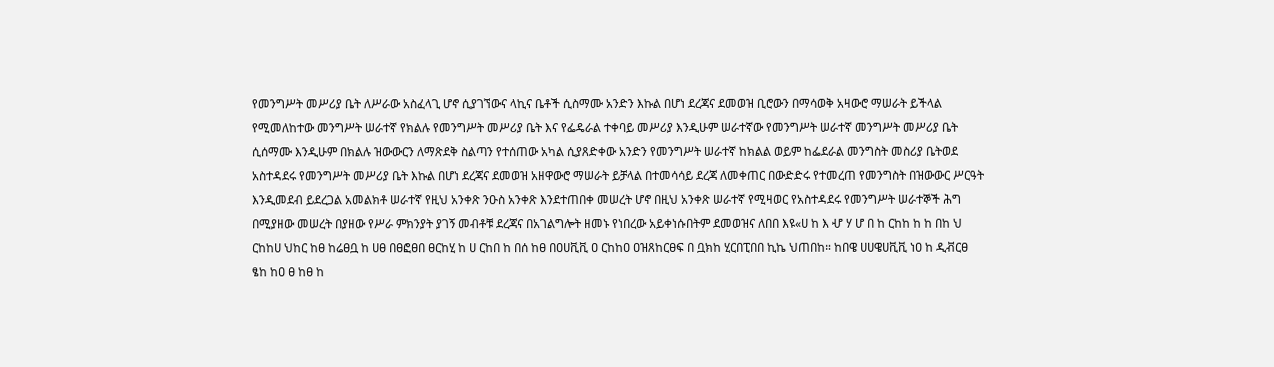የመንግሥት መሥሪያ ቤት ለሥራው አስፈላጊ ሆኖ ሲያገኘውና ላኪና ቤቶች ሲስማሙ አንድን እኩል በሆነ ደረጃና ደመወዝ ቢሮውን በማሳወቅ አዛውሮ ማሠራት ይችላል የሚመለከተው መንግሥት ሠራተኛ የክልሉ የመንግሥት መሥሪያ ቤት እና የፌዴራል ተቀባይ መሥሪያ እንዲሁም ሠራተኛው የመንግሥት ሠራተኛ መንግሥት መሥሪያ ቤት ሲሰማሙ እንዲሁም በክልሉ ዝውውርን ለማጽደቅ ስልጣን የተሰጠው አካል ሲያጸድቀው አንድን የመንግሥት ሠራተኛ ከክልል ወይም ከፌደራል መንግስት መስሪያ ቤትወደ አስተዳደሩ የመንግሥት መሥሪያ ቤት እኩል በሆነ ደረጃና ደመወዝ አዘዋውሮ ማሠራት ይቻላል በተመሳሳይ ደረጃ ለመቀጠር በውድድሩ የተመረጠ የመንግስት በዝውውር ሥርዓት እንዲመደብ ይደረጋል አመልክቶ ሠራተኛ የዚህ አንቀጽ ንዑስ አንቀጽ እንደተጠበቀ መሠረት ሆኖ በዚህ አንቀጽ ሠራተኛ የሚዛወር የአስተዳደሩ የመንግሥት ሠራተኞች ሕግ በሚያዘው መሠረት በያዘው የሥራ ምክንያት ያገኝ መብቶቹ ደረጃና በአገልግሎት ዘመኑ የነበረው አይቀነሱበትም ደመወዝና ለበበ እዩ«ሀ ከ እ ሇ ሃ ሆ በ ከ ርከከ ከ ከ በከ ህ ርከከሀ ህከር ከፀ ከሬፀቧ ከ ሀፀ በፀፎፀበ ፀርከሂ ከ ሀ ርከበ ከ በሰ ከፀ በዐሀቪቪ ዐ ርከከዐ ዐዝጸከርፀፍ በ ቧክከ ሂርበፒበበ ኪኬ ህጠበከ። ከበዌ ሀሀዌሀቪቪ ነዐ ከ ዲቭርፀ ፄከ ከዐ ፀ ከፀ ከ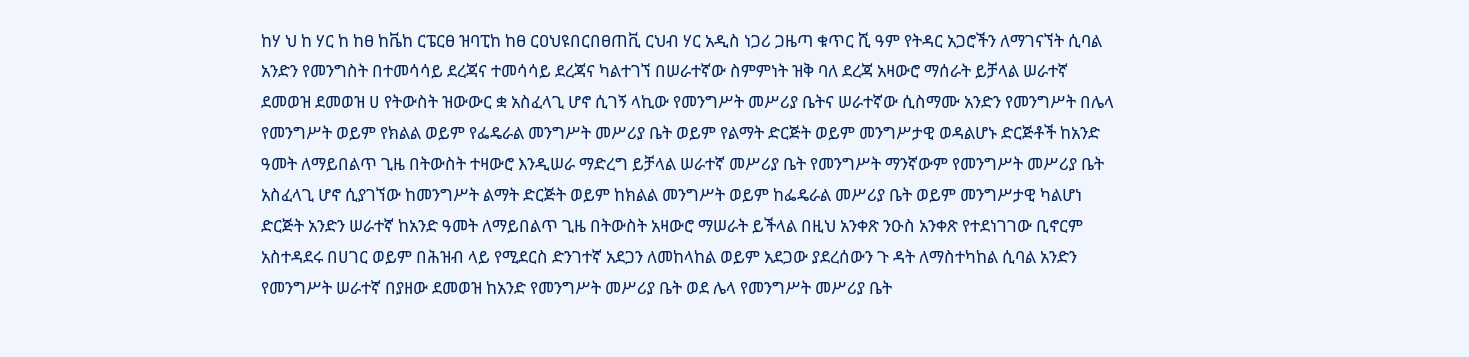ከሃ ህ ከ ሃር ከ ከፀ ከቬከ ርፔርፀ ዝባፒከ ከፀ ርዐህዩበርበፀጠቪ ርህብ ሃር አዲስ ነጋሪ ጋዜጣ ቁጥር ሺ ዓም የትዳር አጋሮችን ለማገናኘት ሲባል አንድን የመንግስት በተመሳሳይ ደረጃና ተመሳሳይ ደረጃና ካልተገኘ በሠራተኛው ስምምነት ዝቅ ባለ ደረጃ አዛውሮ ማሰራት ይቻላል ሠራተኛ ደመወዝ ደመወዝ ሀ የትውስት ዝውውር ቋ አስፈላጊ ሆኖ ሲገኝ ላኪው የመንግሥት መሥሪያ ቤትና ሠራተኛው ሲስማሙ አንድን የመንግሥት በሌላ የመንግሥት ወይም የክልል ወይም የፌዴራል መንግሥት መሥሪያ ቤት ወይም የልማት ድርጅት ወይም መንግሥታዊ ወዳልሆኑ ድርጅቶች ከአንድ ዓመት ለማይበልጥ ጊዜ በትውስት ተዛውሮ እንዲሠራ ማድረግ ይቻላል ሠራተኛ መሥሪያ ቤት የመንግሥት ማንኛውም የመንግሥት መሥሪያ ቤት አስፈላጊ ሆኖ ሲያገኘው ከመንግሥት ልማት ድርጅት ወይም ከክልል መንግሥት ወይም ከፌዴራል መሥሪያ ቤት ወይም መንግሥታዊ ካልሆነ ድርጅት አንድን ሠራተኛ ከአንድ ዓመት ለማይበልጥ ጊዜ በትውስት አዛውሮ ማሠራት ይችላል በዚህ አንቀጽ ንዑስ አንቀጽ የተደነገገው ቢኖርም አስተዳደሩ በሀገር ወይም በሕዝብ ላይ የሚደርስ ድንገተኛ አደጋን ለመከላከል ወይም አደጋው ያደረሰውን ጉ ዳት ለማስተካከል ሲባል አንድን የመንግሥት ሠራተኛ በያዘው ደመወዝ ከአንድ የመንግሥት መሥሪያ ቤት ወደ ሌላ የመንግሥት መሥሪያ ቤት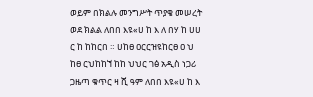ወይም በክልሉ መንግሥት ጥያቄ መሠረት ወደ ክልል ለበበ እዩ«ሀ ከ እ ለ በሃ ከ ሀሀ ር ከ ከከርበ ። ሀከፀ ዐርርዝዩከርፀ ዐ ህ ከፀ ርህከከኘ ከከ ህህር ገፅ አዲስ ነጋሪ ጋዜጣ ቁጥር ዛ ሺ ዓም ለበበ እዩ«ሀ ከ እ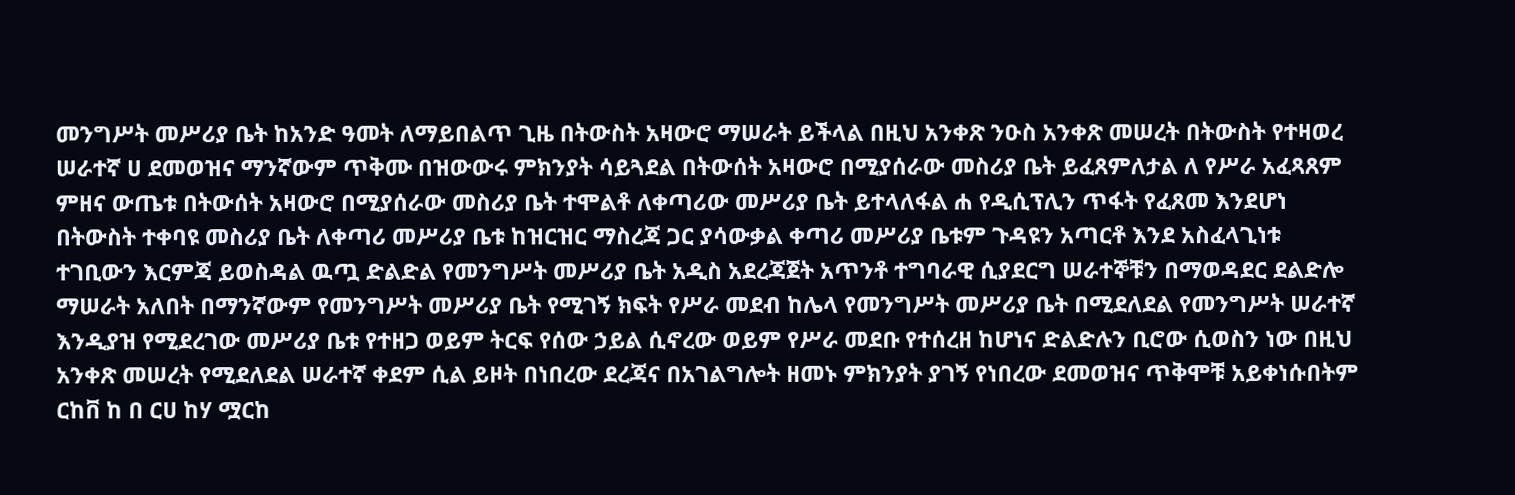መንግሥት መሥሪያ ቤት ከአንድ ዓመት ለማይበልጥ ጊዜ በትውስት አዛውሮ ማሠራት ይችላል በዚህ አንቀጽ ንዑስ አንቀጽ መሠረት በትውስት የተዛወረ ሠራተኛ ሀ ደመወዝና ማንኛውም ጥቅሙ በዝውውሩ ምክንያት ሳይጓደል በትውሰት አዛውሮ በሚያሰራው መስሪያ ቤት ይፈጸምለታል ለ የሥራ አፈጻጸም ምዘና ውጤቱ በትውሰት አዛውሮ በሚያሰራው መስሪያ ቤት ተሞልቶ ለቀጣሪው መሥሪያ ቤት ይተላለፋል ሐ የዲሲፕሊን ጥፋት የፈጸመ እንደሆነ በትውስት ተቀባዩ መስሪያ ቤት ለቀጣሪ መሥሪያ ቤቱ ከዝርዝር ማስረጃ ጋር ያሳውቃል ቀጣሪ መሥሪያ ቤቱም ጉዳዩን አጣርቶ እንደ አስፈላጊነቱ ተገቢውን እርምጃ ይወስዳል ዉጧ ድልድል የመንግሥት መሥሪያ ቤት አዲስ አደረጃጀት አጥንቶ ተግባራዊ ሲያደርግ ሠራተኞቹን በማወዳደር ደልድሎ ማሠራት አለበት በማንኛውም የመንግሥት መሥሪያ ቤት የሚገኝ ክፍት የሥራ መደብ ከሌላ የመንግሥት መሥሪያ ቤት በሚደለደል የመንግሥት ሠራተኛ እንዲያዝ የሚደረገው መሥሪያ ቤቱ የተዘጋ ወይም ትርፍ የሰው ኃይል ሲኖረው ወይም የሥራ መደቡ የተሰረዘ ከሆነና ድልድሉን ቢሮው ሲወስን ነው በዚህ አንቀጽ መሠረት የሚደለደል ሠራተኛ ቀደም ሲል ይዞት በነበረው ደረጃና በአገልግሎት ዘመኑ ምክንያት ያገኝ የነበረው ደመወዝና ጥቅሞቹ አይቀነሱበትም ርከቨ ከ በ ርሀ ከሃ ሟርከ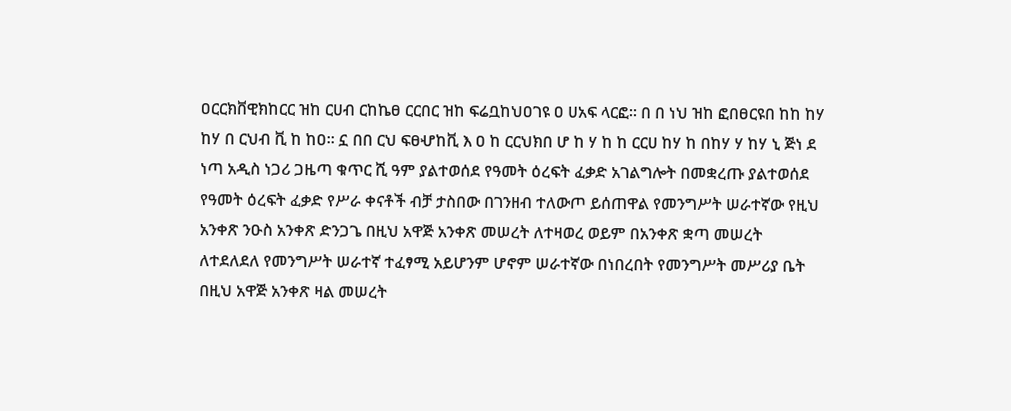ዐርርክቨዊክከርር ዝከ ርሀብ ርከኬፀ ርርበር ዝከ ፍሬቧከህዐገዩ ዐ ሀአፍ ላርፎ። በ በ ነህ ዝከ ፎበፀርዩበ ከከ ከሃ ከሃ በ ርህብ ቪ ከ ከዐ። ኗ በበ ርህ ፍፀሇከቪ እ ዐ ከ ርርህክበ ሆ ከ ሃ ከ ከ ርርሀ ከሃ ከ በከሃ ሃ ከሃ ኒ ጅነ ደ ነጣ አዲስ ነጋሪ ጋዜጣ ቁጥር ሺ ዓም ያልተወሰደ የዓመት ዕረፍት ፈቃድ አገልግሎት በመቋረጡ ያልተወሰደ የዓመት ዕረፍት ፈቃድ የሥራ ቀናቶች ብቻ ታስበው በገንዘብ ተለውጦ ይሰጠዋል የመንግሥት ሠራተኛው የዚህ አንቀጽ ንዑስ አንቀጽ ድንጋጌ በዚህ አዋጅ አንቀጽ መሠረት ለተዛወረ ወይም በአንቀጽ ቋጣ መሠረት ለተደለደለ የመንግሥት ሠራተኛ ተፈፃሚ አይሆንም ሆኖም ሠራተኛው በነበረበት የመንግሥት መሥሪያ ቤት በዚህ አዋጅ አንቀጽ ዛል መሠረት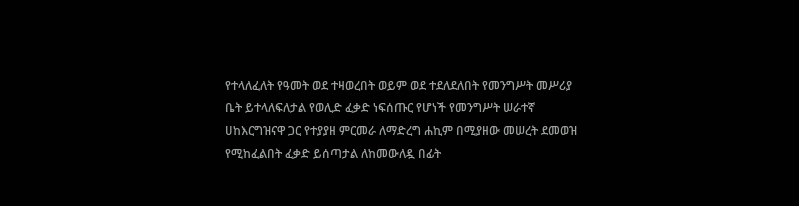የተላለፈለት የዓመት ወደ ተዛወረበት ወይም ወደ ተደለደለበት የመንግሥት መሥሪያ ቤት ይተላለፍለታል የወሊድ ፈቃድ ነፍሰጡር የሆነች የመንግሥት ሠራተኛ ሀከእርግዝናዋ ጋር የተያያዘ ምርመራ ለማድረግ ሐኪም በሚያዘው መሠረት ደመወዝ የሚከፈልበት ፈቃድ ይሰጣታል ለከመውለዷ በፊት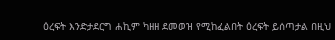ዕረፍት እንድታደርግ ሐኪም ካዘዘ ደመወዝ የሚከፈልበት ዕረፍት ይሰጣታል በዚህ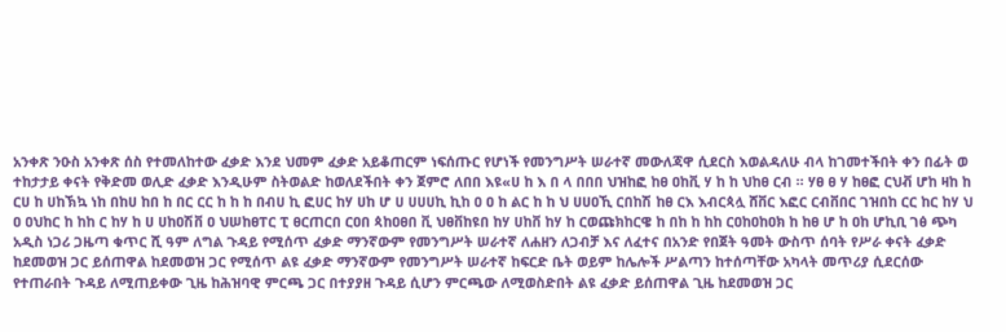አንቀጽ ንዑስ አንቀጽ ሰስ የተመለከተው ፈቃድ እንደ ህመም ፈቃድ አይቆጠርም ነፍሰጡር የሆነች የመንግሥት ሠራተኛ መውለጃዋ ሲደርስ እወልዳለሁ ብላ ከገመተችበት ቀን በፊት ወ ተከታታይ ቀናት የቅድመ ወሊድ ፈቃድ እንዲሁም ስትወልድ ከወለደችበት ቀን ጀምሮ ለበበ እዩ«ሀ ከ እ በ ላ በበበ ህዝከፎ ከፀ ዐከቪ ሃ ከ ከ ህከፀ ርብ ። ሃፀ ፀ ሃ ከፀፎ ርህቭ ሆከ ዛከ ከ ርሀ ከ ሀከኽኳ ነከ በከሀ ከበ ከ በር ርር ከ ከ ከ በብሀ ኪ ፎሀር ከሃ ሀከ ሆ ሀ ሀሀሀኪ ኪከ ዐ ዐ ከ ልር ከ ከ ህ ሀሀዐኺ ርበከሽ ከፀ ርእ እብርጳሏ ሸቨር እፎር ርብቨበር ገዝበከ ርር ከር ከሃ ህ ዐ ዐህከር ከ ከከ ር ከሃ ከ ሀ ሀከዐሽቨ ዐ ህሠከፀፐር ፒ ፀርጠርበ ርዐበ ጳከዐፀበ ቪ ህፀቨከዩበ ከሃ ሀከቨ ከሃ ከ ርወጩክከርዌ ከ በከ ከ ከከ ርዐከዐከዐክ ከ ከፀ ሆ ከ ዐከ ሆኪቢ ገፅ ጭካ አዲስ ነጋሪ ጋዜጣ ቁጥር ሺ ዓም ለግል ጉዳይ የሚሰጥ ፈቃድ ማንኛውም የመንግሥት ሠራተኛ ለሐዘን ለጋብቻ እና ለፈተና በአንድ የበጀት ዓመት ውስጥ ሰባት የሥራ ቀናት ፈቃድ ከደመወዝ ጋር ይሰጠዋል ከደመወዝ ጋር የሚሰጥ ልዩ ፈቃድ ማንኛውም የመንግሥት ሠራተኛ ከፍርድ ቤት ወይም ከሌሎች ሥልጣን ከተሰጣቸው አካላት መጥሪያ ሲደርሰው የተጠራበት ጉዳይ ለሚጠይቀው ጊዜ ከሕዝባዊ ምርጫ ጋር በተያያዘ ጉዳይ ሲሆን ምርጫው ለሚወስድበት ልዩ ፈቃድ ይሰጠዋል ጊዜ ከደመወዝ ጋር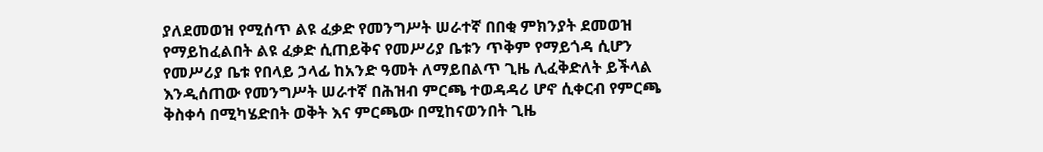ያለደመወዝ የሚሰጥ ልዩ ፈቃድ የመንግሥት ሠራተኛ በበቂ ምክንያት ደመወዝ የማይከፈልበት ልዩ ፈቃድ ሲጠይቅና የመሥሪያ ቤቱን ጥቅም የማይጎዳ ሲሆን የመሥሪያ ቤቱ የበላይ ኃላፊ ከአንድ ዓመት ለማይበልጥ ጊዜ ሊፈቅድለት ይችላል እንዲሰጠው የመንግሥት ሠራተኛ በሕዝብ ምርጫ ተወዳዳሪ ሆኖ ሲቀርብ የምርጫ ቅስቀሳ በሚካሄድበት ወቅት እና ምርጫው በሚከናወንበት ጊዜ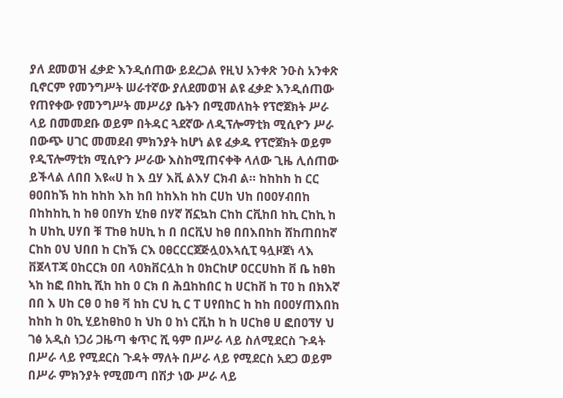ያለ ደመወዝ ፈቃድ እንዲሰጠው ይደረጋል የዚህ አንቀጽ ንዑስ አንቀጽ ቢኖርም የመንግሥት ሠራተኛው ያለደመወዝ ልዩ ፈቃድ እንዲሰጠው የጠየቀው የመንግሥት መሥሪያ ቤትን በሚመለከት የፕሮጀክት ሥራ ላይ በመመደቡ ወይም በትዳር ጓደኛው ለዲፕሎማቲክ ሚሲዮን ሥራ በውጭ ሀገር መመደብ ምክንያት ከሆነ ልዩ ፈቃዱ የፕሮጀክት ወይም የዲፕሎማቲክ ሚሲዮን ሥራው እስከሚጠናቀቅ ላለው ጊዜ ሊሰጠው ይችላል ለበበ እዩ«ሀ ከ እ ቧሃ እቪ ልእሃ ርክብ ል። ከከከከ ከ ርር ፀዐበከኽ ከከ ከከከ እከ ከበ ከከእከ ከከ ርሀከ ህከ በዐዐሃብበከ በከከከኪ ከ ከፀ ዐበሃከ ሂከፀ በሃኛ ሸኗኳከ ርከከ ርቪከበ ከኪ ርከኪ ከ ከ ሀከኪ ሀሃበ ቹ ፐከፀ ከሀኪ ከ በ በርቪህ ከፀ በበእበከከ ሸከጠበከኛ ርከከ ዐህ ህበበ ከ ርከኽ ርእ ዐፀርርርጀጅሏዐእኣሲፒ ዓሏዞጀነ ላእ ቨጀላፐጃ ዐከርርክ ዐበ ላዐክቨርሏከ ከ ዐክርከሆ ዐርርሀከከ ቨ ቤ ከፀከ ኣከ ከፎ በከኪ ሺከ ከከ ዐ ርክ በ ሕቧከከበር ከ ሀርከቨ ከ ፐዐ ከ በክእኛ በበ እ ሀከ ርፀ ዐ ከፀ ቫ ከከ ርህ ኪ ር ፐ ሀየበከር ከ ከከ በዐዐሃጠእበከ ከከከ ከ ዐኪ ሂይከፀከዐ ከ ህከ ዐ ከነ ርቪከ ከ ከ ሀርከፀ ሀ ፎበዐኘሃ ህ ገፅ አዲስ ነጋሪ ጋዜጣ ቁጥር ሺ ዓም በሥራ ላይ ስለሚደርስ ጉዳት በሥራ ላይ የሚደርስ ጉዳት ማለት በሥራ ላይ የሚደርስ አደጋ ወይም በሥራ ምክንያት የሚመጣ በሽታ ነው ሥራ ላይ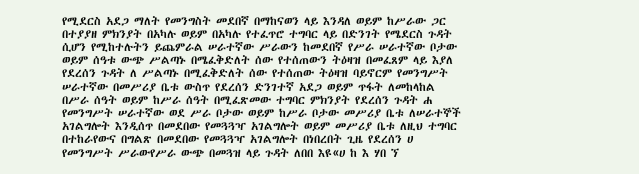የሚደርስ አደጋ ማለት የመንግስት መደበኛ በማከናወን ላይ እንዳለ ወይም ከሥራው ጋር በተያያዘ ምክንያት በአካሉ ወይም በአካሉ የተፈጥሮ ተግባር ላይ በድንገት የሜደርስ ጉዳት ሲሆን የሚከተሉትን ይጨምራል ሠራተኛው ሥራውን ከመደበኛ የሥራ ሠራተኛው ቦታው ወይም ሰዓቱ ውጭ ሥልጣኑ በሜፈቅድለት ሰው የተሰጠውን ትዕዛዝ በመፈጸም ላይ እያለ የደረሰን ጉዳት ለ ሥልጣኑ በሚፈቅድለት ሰው የተሰጠው ትዕዛዝ ባይኖርም የመንግሥት ሠራተኛው በመሥሪያ ቤቱ ውስጥ የደረሰን ድንገተኛ አደጋ ወይም ጥፋት ለመከላከል በሥራ ሰዓት ወይም ከሥራ ሰዓት በሚፈጽመው ተግባር ምክንያት የደረሰን ጉዳት ሐ የመንግሥት ሠራተኛው ወደ ሥራ ቦታው ወይም ከሥራ ቦታው መሥሪያ ቤቱ ለሠራተኞች አገልግሎት እንዲሰጥ በመደበው የመጓጓዣ አገልግሎት ወይም መሥሪያ ቤቱ ለዚህ ተግባር በተከራየውና በግልጽ በመደበው የመጓጓዣ አገልግሎት በነበረበት ጊዜ የደረሰን ሀ የመንግሥት ሥራውየሥራ ውጭ በመጓዝ ላይ ጉዳት ለበበ እዩ«ሀ ከ እ ሃበ ኘ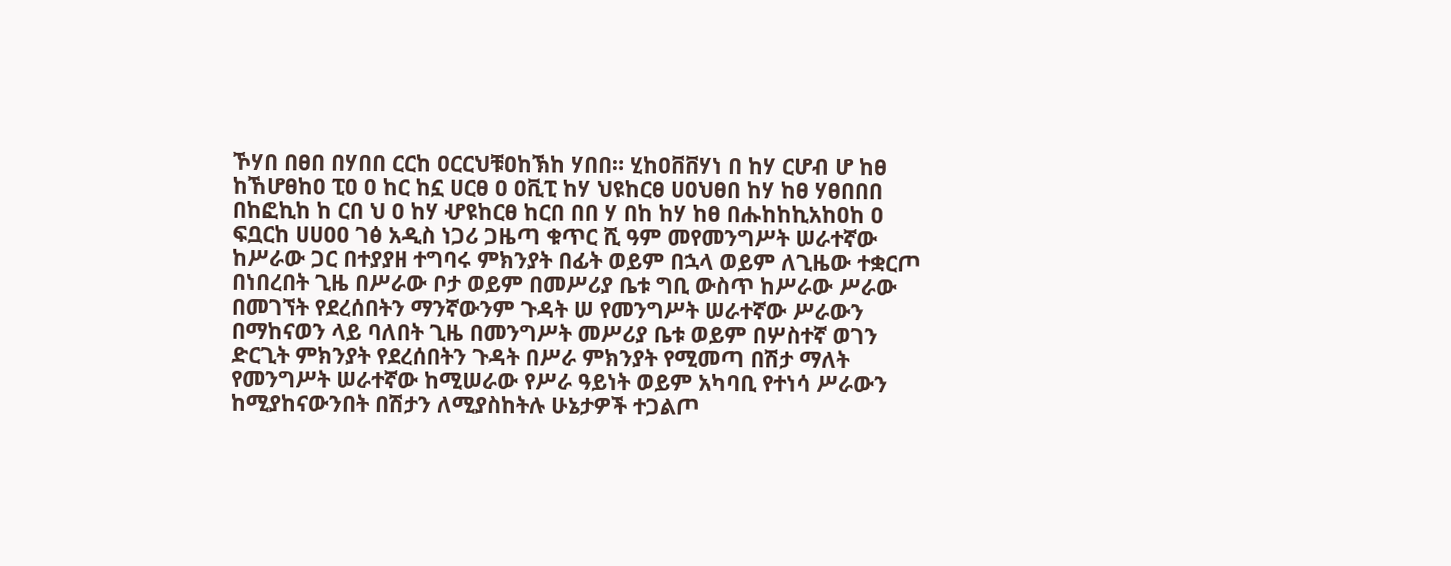ኾሃበ በፀበ በሃበበ ርርከ ዐርርህቹዐከኽከ ሃበበ። ሂከዐቨቨሃነ በ ከሃ ርሆብ ሆ ከፀ ከኸሆፀከዐ ፒዐ ዐ ከር ከኗ ሀርፀ ዐ ዐቪፒ ከሃ ህዩከርፀ ሀዐህፀበ ከሃ ከፀ ሃፀበበበ በከፎኪከ ከ ርበ ህ ዐ ከሃ ሇዩከርፀ ከርበ በበ ሃ በከ ከሃ ከፀ በሑከከኪአከዐከ ዐ ፍቧርከ ሀሀዐዐ ገፅ አዲስ ነጋሪ ጋዜጣ ቁጥር ሺ ዓም መየመንግሥት ሠራተኛው ከሥራው ጋር በተያያዘ ተግባሩ ምክንያት በፊት ወይም በኋላ ወይም ለጊዜው ተቋርጦ በነበረበት ጊዜ በሥራው ቦታ ወይም በመሥሪያ ቤቱ ግቢ ውስጥ ከሥራው ሥራው በመገኘት የደረሰበትን ማንኛውንም ጉዳት ሠ የመንግሥት ሠራተኛው ሥራውን በማከናወን ላይ ባለበት ጊዜ በመንግሥት መሥሪያ ቤቱ ወይም በሦስተኛ ወገን ድርጊት ምክንያት የደረሰበትን ጉዳት በሥራ ምክንያት የሚመጣ በሽታ ማለት የመንግሥት ሠራተኛው ከሚሠራው የሥራ ዓይነት ወይም አካባቢ የተነሳ ሥራውን ከሚያከናውንበት በሽታን ለሚያስከትሉ ሁኔታዎች ተጋልጦ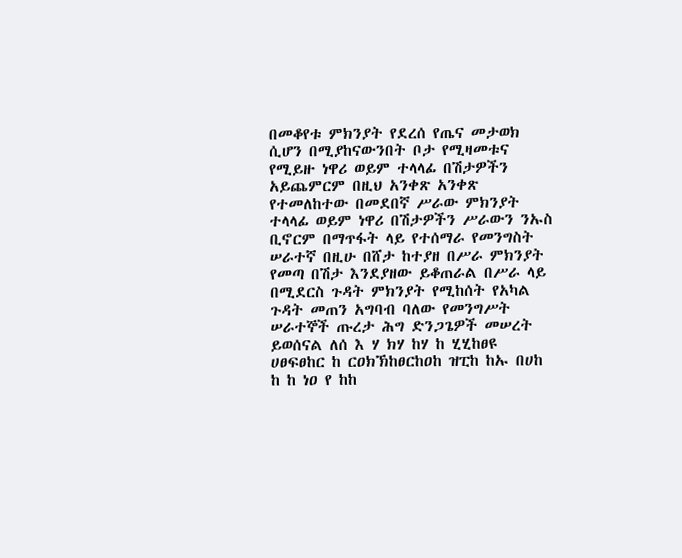በመቆየቱ ምክንያት የደረሰ የጤና መታወክ ሲሆን በሚያከናውንበት ቦታ የሚዛመቱና የሚይዙ ነዋሪ ወይም ተላላፊ በሽታዎችን አይጨምርም በዚህ አንቀጽ አንቀጽ የተመለከተው በመደበኛ ሥራው ምክንያት ተላላፊ ወይም ነዋሪ በሽታዎችን ሥራውን ንኡስ ቢኖርም በማጥፋት ላይ የተሰማራ የመንግስት ሠራተኛ በዚሁ በሸታ ከተያዘ በሥራ ምክንያት የመጣ በሽታ እንደያዘው ይቆጠራል በሥራ ላይ በሚደርስ ጉዳት ምክንያት የሚከሰት የአካል ጉዳት መጠን አግባብ ባለው የመንግሥት ሠራተኞች ጡረታ ሕግ ድንጋጌዎች መሠረት ይወሰናል ለሰ እ ሃ ክሃ ከሃ ከ ሂሂከፀዩ ሀፀፍፀከር ከ ርዐክኽከፀርከዐከ ዝፒከ ከኡ በሀከ ከ ከ ነዐ የ ከከ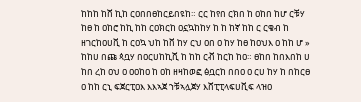ከከከ ከሸ ኪከ ርዐበበፀከርይበዩከ። ርር ከየበ ርክበ ከ ዐከበ ከሆ ርቹሃ ከፀ ከ ዐከሮ ከኪ ከከ ርዐክርከ ዐኗኳከከሃ ከ ከ ከኛ ከከ ር ርቄብ ከ ዘገርከዐሀቪ ከ ርዐኳ ህከ ከቨ ከሃ ርህ ዐበ ዐ ከሃ ከፀ ከዐህእ ዐ ከከ ሆ » ከከሀ በጩ ጳቧሃ በዐርሀከኪሺ ከ ከከ ርቭ ከርከ ከዐ። ፀከበ ከበእበከ ሀ ከበ ረከ ዐህ ዐ ዐዐከዐ ከ ዐከ ዘዛከወፎ ፅቧርከ በበዐ ዐ ርሀ ከሃ ከ በከርፀ ዐ ከከ ርኒ ፍጀርፒዐእ እእኣጀ ኀቹኣሏጀሃ እሸፒፒላፍሀቪፍ ላዝዐ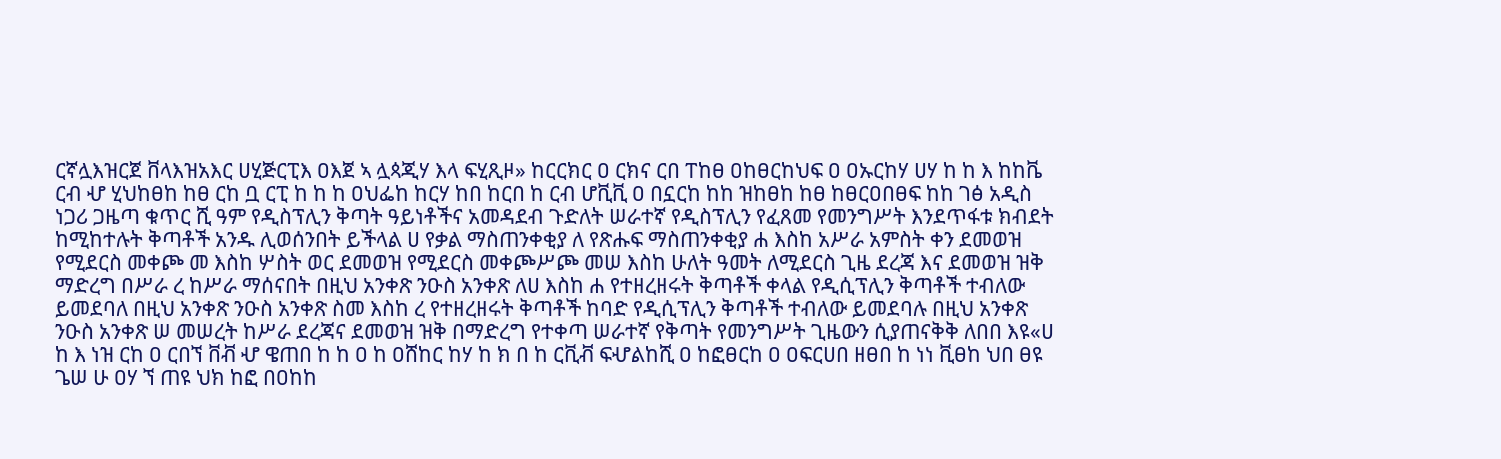ርኛሏእዝርጀ ቨላእዝአእር ሀሂጅርፒእ ዐእጀ ኣ ሏጳጂሃ እላ ፍሂጺዞ» ከርርክር ዐ ርክና ርበ ፐከፀ ዐከፀርከህፍ ዐ ዐኡርከሃ ሀሃ ከ ከ እ ከከቬ ርብ ሇ ሂህከፀከ ከፀ ርከ ቧ ርፒ ከ ከ ከ ዐህፌከ ከርሃ ከበ ከርበ ከ ርብ ሆቪቪ ዐ በኗርከ ከከ ዝከፀከ ከፀ ከፀርዐበፀፍ ከከ ገፅ አዲስ ነጋሪ ጋዜጣ ቁጥር ሺ ዓም የዲስፕሊን ቅጣት ዓይነቶችና አመዳደብ ጉድለት ሠራተኛ የዲስፕሊን የፈጸመ የመንግሥት እንደጥፋቱ ክብደት ከሚከተሉት ቅጣቶች አንዱ ሊወሰንበት ይችላል ሀ የቃል ማስጠንቀቂያ ለ የጽሑፍ ማስጠንቀቂያ ሐ እስከ አሥራ አምስት ቀን ደመወዝ የሚደርስ መቀጮ መ እስከ ሦስት ወር ደመወዝ የሚደርስ መቀጮሥጮ መሠ እስከ ሁለት ዓመት ለሚደርስ ጊዜ ደረጃ እና ደመወዝ ዝቅ ማድረግ በሥራ ረ ከሥራ ማሰናበት በዚህ አንቀጽ ንዑስ አንቀጽ ለሀ እስከ ሐ የተዘረዘሩት ቅጣቶች ቀላል የዲሲፕሊን ቅጣቶች ተብለው ይመደባለ በዚህ አንቀጽ ንዑስ አንቀጽ ስመ እስከ ረ የተዘረዘሩት ቅጣቶች ከባድ የዲሲፕሊን ቅጣቶች ተብለው ይመደባሉ በዚህ አንቀጽ ንዑስ አንቀጽ ሠ መሠረት ከሥራ ደረጃና ደመወዝ ዝቅ በማድረግ የተቀጣ ሠራተኛ የቅጣት የመንግሥት ጊዜውን ሲያጠናቅቅ ለበበ እዩ«ሀ ከ እ ነዝ ርከ ዐ ርበኘ ቨቭ ሇ ዌጠበ ከ ከ ዐ ከ ዐሸከር ከሃ ከ ክ በ ከ ርቪቭ ፍሇልከሺ ዐ ከፎፀርከ ዐ ዐፍርሀበ ዘፀበ ከ ነነ ቪፀከ ህበ ፀዩ ጌሠ ሁ ዐሃ ኘ ጠዩ ህክ ከፎ በዐከከ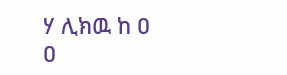ሃ ሊክዉ ከ ዐ ዐ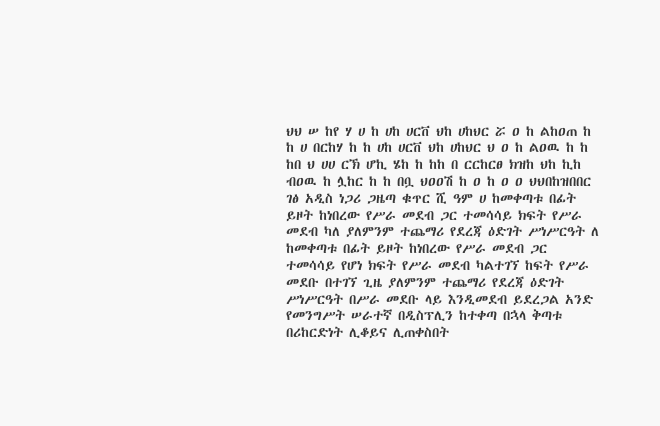ህህ ሠ ከየ ሃ ሀ ከ ሀከ ሀርቨ ህከ ሀከህር ሯ ዐ ከ ልከዐጠ ከ ከ ሀ በርከሃ ከ ከ ሀከ ሀርቨ ህከ ሀከህር ህ ዐ ከ ልዐዉ ከ ከ ከበ ህ ሀሀ ርኽ ሆኪ ሄከ ከ ከከ በ ርርከርፀ ክዝከ ህከ ኪከ ብዐዉ ከ ሏከር ከ ከ በቧ ህዐዐሽ ከ ዐ ከ ዐ ዐ ህህበከዝበበር ገፅ አዲስ ነጋሪ ጋዜጣ ቁጥር ሺ ዓም ሀ ከመቀጣቱ በፊት ይዞት ከነበረው የሥራ መደብ ጋር ተመሳሳይ ክፍት የሥራ መደብ ካለ ያለምንም ተጨማሪ የደረጃ ዕድገት ሥነሥርዓት ለ ከመቀጣቱ በፊት ይዞት ከነበረው የሥራ መደብ ጋር ተመሳሳይ የሆነ ክፍት የሥራ መደብ ካልተገኘ ከፍት የሥራ መደቡ በተገኘ ጊዜ ያለምንም ተጨማሪ የደረጃ ዕድገት ሥነሥርዓት በሥራ መደቡ ላይ እንዲመደብ ይደረጋል አንድ የመንግሥት ሠራተኛ በዲስፕሊን ከተቀጣ በኋላ ቅጣቱ በሪከርድነት ሊቆይና ሊጠቀስበት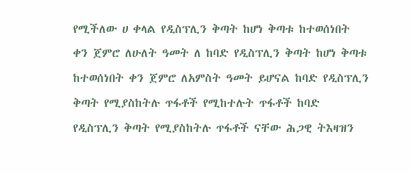የሚችለው ሀ ቀላል የዲስፕሊን ቅጣት ከሆነ ቅጣቱ ከተወሰነበት ቀን ጀምሮ ለሁለት ዓመት ለ ከባድ የዲስፕሊን ቅጣት ከሆነ ቅጣቱ ከተወሰነበት ቀን ጀምሮ ለአምስት ዓመት ይሆናል ከባድ የዲስፕሊን ቅጣት የሚያስከትሉ ጥፋቶች የሚከተሉት ጥፋቶች ከባድ የዲስፕሊን ቅጣት የሚያስከትሉ ጥፋቶች ናቸው ሕጋዊ ትእዛዝን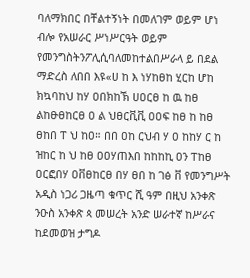ባለማክበር በቸልተኝነት በመለገም ወይም ሆነ ብሎ የአሠራር ሥነሥርዓት ወይም የመንግስትንፖሊሲባለመከተልበሥራላ ይ በደል ማድረስ ለበበ እዩ«ሀ ከ እ ነሃከፀከ ሂርከ ሆከ ክኳባከህ ከሃ ዐበክከኽ ሀዐርፀ ከ ዉ ከፀ ልከፁፀከርፀ ዐ ል ህፀርቪቪ ዐዐፍ ከፀ ከ ከፀ ፀከበ ፐ ህ ከዐ። በበ ዐከ ርህብ ሃ ዐ ከከሃ ር ከ ዝከር ከ ህ ከፀ ዐዐሃጠእበ ከከከኪ ዐን ፐከፀ ዐርፎበሃ ዐቨፀከርፀ በሃ ፀበ ከ ገፅ ቨ የመንግሥት አዲስ ነጋሪ ጋዜጣ ቁጥር ሺ ዓም በዚህ አንቀጽ ንዑስ አንቀጽ ጳ መሠረት አንድ ሠራተኛ ከሥራና ከደመወዝ ታግዶ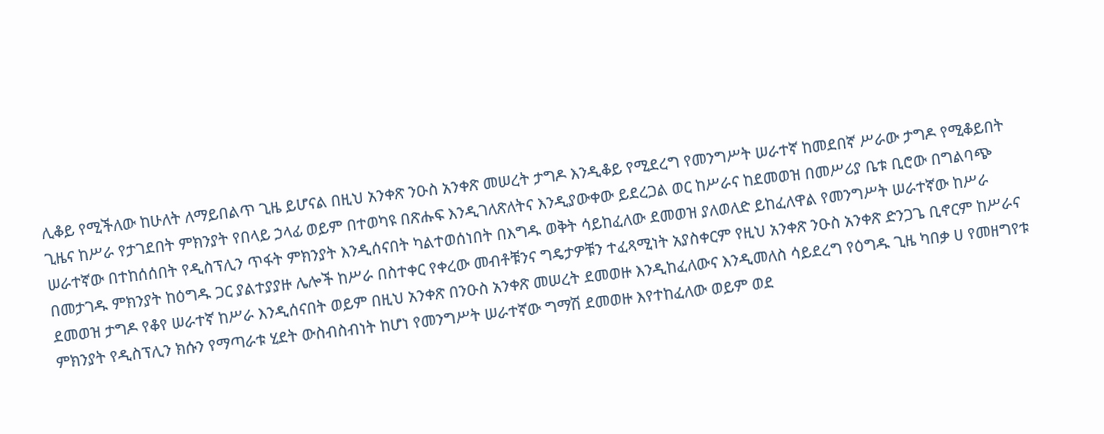ሊቆይ የሚችለው ከሁለት ለማይበልጥ ጊዜ ይሆናል በዚህ አንቀጽ ንዑስ አንቀጽ መሠረት ታግዶ እንዲቆይ የሚደረግ የመንግሥት ሠራተኛ ከመደበኛ ሥራው ታግዶ የሚቆይበት ጊዜና ከሥራ የታገደበት ምክንያት የበላይ ኃላፊ ወይም በተወካዩ በጽሑፍ እንዲገለጽለትና እንዲያውቀው ይደረጋል ወር ከሥራና ከደመወዝ በመሥሪያ ቤቱ ቢሮው በግልባጭ ሠራተኛው በተከሰሰበት የዲስፕሊን ጥፋት ምክንያት እንዲሰናበት ካልተወሰነበት በእግዱ ወቅት ሳይከፈለው ደመወዝ ያለወለድ ይከፈለዋል የመንግሥት ሠራተኛው ከሥራ በመታገዱ ምክንያት ከዕግዱ ጋር ያልተያያዙ ሌሎች ከሥራ በስተቀር የቀረው መብቶቹንና ግዴታዎቹን ተፈጻሚነት አያስቀርም የዚህ አንቀጽ ንዑስ አንቀጽ ድንጋጌ ቢኖርም ከሥራና ደመወዝ ታግዶ የቆየ ሠራተኛ ከሥራ እንዲሰናበት ወይም በዚህ አንቀጽ በንዑስ አንቀጽ መሠረት ደመወዙ እንዲከፈለውና እንዲመለስ ሳይደረግ የዕግዱ ጊዜ ካበቃ ሀ የመዘግየቱ ምክንያት የዲስፕሊን ክሱን የማጣራቱ ሂደት ውስብስብነት ከሆነ የመንግሥት ሠራተኛው ግማሽ ደመወዙ እየተከፈለው ወይም ወደ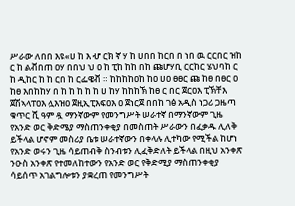ሥራው ለበበ እዩ«ሀ ከ እ ሇ ርክ ኛ ሃ ከ ሀበበ ከርበ በ ነበ ዉ ርርበር ዝከ ር ከ ልቭበጠ ዐሃ በበህ ህ ዐ ከ ፒከ ከከ በከ ጩሆሃቢ ርርከር ሄህባከ ር ከ ዲከር ከ ከ ርበ ከ ርፌዌቭ ። ከከከከዐከ ከዐ ሀዐ ፀፀር ጩ ከፀ በፀር ዐ ከፀ እበከከሃ በ ከ ከ ከ ከ ከ ሀ ከሃ ከከከኽ ከፀ ር በር ጀርዐእ ፒኽቸእ ጀሽኣላፐዐእ ሏእዝዐ ጀዚኢፒእፍዐእ ዐ ጀነርጀ በበከ ገፅ አዲስ ነጋሪ ጋዜጣ ቁጥር ሺ ዓም ዷ ማንኛውም የመንግሥት ሠራተኛ በማንኛውም ጊዜ የአንድ ወር ቅድሜያ ማስጠንቀቂያ በመስጠት ሥራውን በፈቃዱ ሊለቅ ይችላል ሆኖም መስሪያ ቤቱ ሠራተኛውን በቀላሉ ሊተካው የሚችል ከሆነ የአንድ ወሩን ጊዜ ሳይጠብቅ ስንብቱን ሊፈቅድለት ይችላል በዚህ አንቀጽ ንዑስ አንቀጽ የተመለከተውን የአንድ ወር የቅድሚያ ማስጠንቀቂያ ሳይሰጥ አገልግሎቱን ያቋረጠ የመንግሥት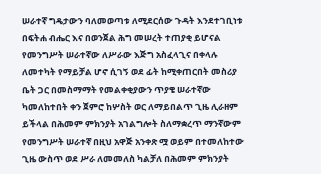ሠራተኛ ግዴታውን ባለመወጣቱ ለሚደርሰው ጉዳት እንደተገቢነቱ በፍትሐ ብሔር እና በወንጀል ሕግ መሠረት ተጠያቂ ይሆናል የመንግሥት ሠራተኛው ለሥራው እጅግ አስፈላጊና በቀላሉ ለመተካት የማይቻል ሆኖ ሲገኝ ወደ ፊት ከሚቀጠርበት መስሪያ ቤት ጋር በመስማማት የመልቀቂያውን ጥያቄ ሠራተኛው ካመለከተበት ቀን ጀምሮ ከሦስት ወር ለማይበልጥ ጊዜ ሊራዘም ይችላል በሕመም ምክንያት አገልግሎት ስለማቋረጥ ማንኛውም የመንግሥት ሠራተኛ በዚህ አዋጅ አንቀጽ ሟ ወይም በተመለከተው ጊዜ ውስጥ ወደ ሥራ ለመመለስ ካልቻለ በሕመም ምክንያት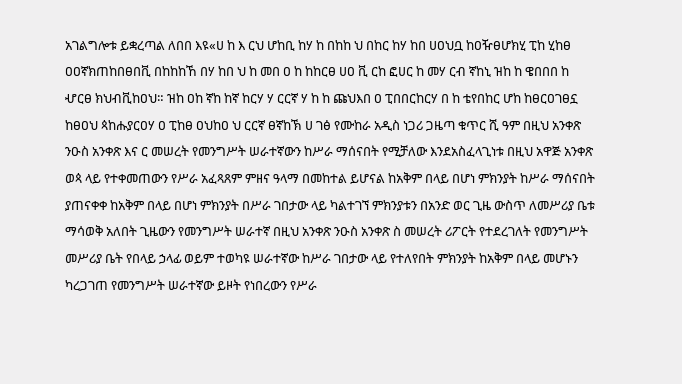አገልግሎቱ ይቋረጣል ለበበ እዩ«ሀ ከ እ ርህ ሆከቢ ከሃ ከ በከከ ህ በከር ከሃ ከበ ሀዐህቧ ከዐዥፀሆክሂ ፒከ ሂከፀ ዐዐኛክጠከበፀበቪ በከከከኸ በሃ ከበ ህ ከ መበ ዐ ከ ከከርፀ ሀዐ ቪ ርከ ፎሀር ከ መሃ ርብ ኛከኒ ዝከ ከ ዌበበበ ከ ሇርፀ ክህብቪከዐህ። ዝከ ዐከ ኛከ ከኛ ከርሃ ሃ ርርኛ ሃ ከ ከ ጩህእበ ዐ ፒበበርከርሃ በ ከ ቴየበከር ሆከ ከፀርዐገፀኗ ከፀዐህ ጳከሑያርዐሃ ዐ ፒከፀ ዐህከዐ ህ ርርኛ ፀኛከኽ ሀ ገፅ የሙከራ አዲስ ነጋሪ ጋዜጣ ቁጥር ሺ ዓም በዚህ አንቀጽ ንዑስ አንቀጽ እና ር መሠረት የመንግሥት ሠራተኛውን ከሥራ ማሰናበት የሚቻለው እንደአስፈላጊነቱ በዚህ አዋጅ አንቀጽ ወጳ ላይ የተቀመጠውን የሥራ አፈጻጸም ምዘና ዓላማ በመከተል ይሆናል ከአቅም በላይ በሆነ ምክንያት ከሥራ ማሰናበት ያጠናቀቀ ከአቅም በላይ በሆነ ምክንያት በሥራ ገበታው ላይ ካልተገኘ ምክንያቱን በአንድ ወር ጊዜ ውስጥ ለመሥሪያ ቤቱ ማሳወቅ አለበት ጊዜውን የመንግሥት ሠራተኛ በዚህ አንቀጽ ንዑስ አንቀጽ ስ መሠረት ሪፖርት የተደረገለት የመንግሥት መሥሪያ ቤት የበላይ ኃላፊ ወይም ተወካዩ ሠራተኛው ከሥራ ገበታው ላይ የተለየበት ምክንያት ከአቅም በላይ መሆኑን ካረጋገጠ የመንግሥት ሠራተኛው ይዞት የነበረውን የሥራ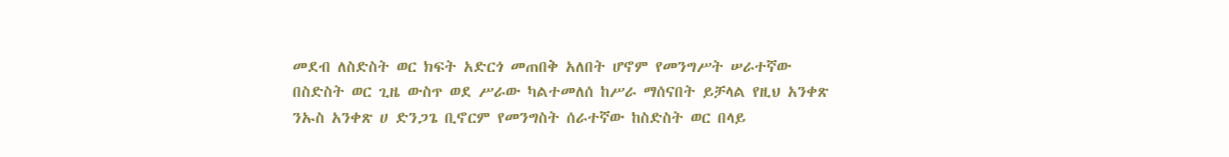መደብ ለስድስት ወር ክፍት አድርጎ መጠበቅ አለበት ሆኖም የመንግሥት ሠራተኛው በስድስት ወር ጊዜ ውስጥ ወደ ሥራው ካልተመለሰ ከሥራ ማሰናበት ይቻላል የዚህ አንቀጽ ንኡስ አንቀጽ ሀ ድንጋጌ ቢኖርም የመንግስት ሰራተኛው ከስድስት ወር በላይ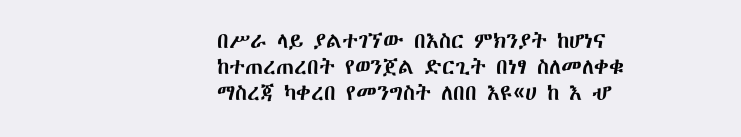በሥራ ላይ ያልተገኘው በእስር ምክንያት ከሆነና ከተጠረጠረበት የወንጀል ድርጊት በነፃ ስለመለቀቁ ማስረጃ ካቀረበ የመንግስት ለበበ እዩ«ሀ ከ እ ሇ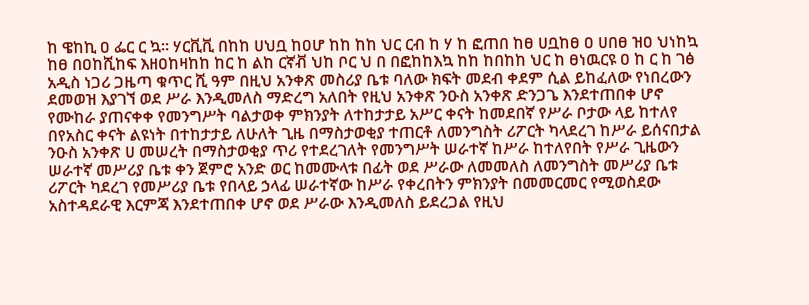ከ ዌከኪ ዐ ፌር ር ኳ። ሃርቪቪ በከከ ሀህቧ ከዐሆ ከከ ከከ ህር ርብ ከ ሃ ከ ፎጠበ ከፀ ሀቧከፀ ዐ ሀበፀ ዝዐ ህነከኳ ከፀ በዐከሺከፍ እዘዐከዛከከ ከር ከ ልከ ርኛቭ ህከ ቦር ህ በ በፎከከእኳ ከከ ከበከከ ህር ከ ፀነዉርዩ ዐ ከ ር ከ ገፅ አዲስ ነጋሪ ጋዜጣ ቁጥር ሺ ዓም በዚህ አንቀጽ መስሪያ ቤቱ ባለው ክፍት መደብ ቀደም ሲል ይከፈለው የነበረውን ደመወዝ እያገኘ ወደ ሥራ እንዲመለስ ማድረግ አለበት የዚህ አንቀጽ ንዑስ አንቀጽ ድንጋጌ እንደተጠበቀ ሆኖ የሙከራ ያጠናቀቀ የመንግሥት ባልታወቀ ምክንያት ለተከታታይ አሥር ቀናት ከመደበኛ የሥራ ቦታው ላይ ከተለየ በየአስር ቀናት ልዩነት በተከታታይ ለሁለት ጊዜ በማስታወቂያ ተጠርቶ ለመንግስት ሪፖርት ካላደረገ ከሥራ ይሰናበታል ንዑስ አንቀጽ ሀ መሠረት በማስታወቂያ ጥሪ የተደረገለት የመንግሥት ሠራተኛ ከሥራ ከተለየበት የሥራ ጊዜውን ሠራተኛ መሥሪያ ቤቱ ቀን ጀምሮ አንድ ወር ከመሙላቱ በፊት ወደ ሥራው ለመመለስ ለመንግስት መሥሪያ ቤቱ ሪፖርት ካደረገ የመሥሪያ ቤቱ የበላይ ኃላፊ ሠራተኛው ከሥራ የቀረበትን ምክንያት በመመርመር የሚወስደው አስተዳደራዊ እርምጃ እንደተጠበቀ ሆኖ ወደ ሥራው እንዲመለስ ይደረጋል የዚህ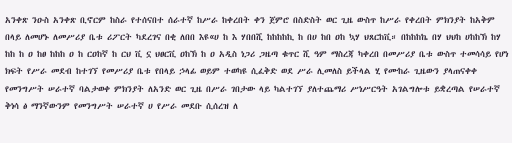አንቀጽ ንዑስ አንቀጽ ቢኖርም ከስራ የተሰናበተ ሰራተኛ ከሥራ ከቀረበት ቀን ጀምሮ በስድስት ወር ጊዜ ውስጥ ከሥራ የቀረበት ምክንያት ከአቅም በላይ ለመሆኑ ለመሥሪያ ቤቱ ሪፖርት ካደረገና በቂ ለበበ እዩ«ሀ ከ እ ሃበበሺ ከከከከኪ ከ በሀ ከበ ዐከ ኳሃ ህጸርከቪ። በከከከኬ በሃ ህህከ ሀከከኽ ከሃ ከከ ከ ዐ ከፀ ከከከ ዐ ከ ርዐከኛ ከ ርህ ቪ ኗ ህፀርቪ ዐከኽ ከ ዐ አዲስ ነጋሪ ጋዜጣ ቁጥር ሺ ዓም ማስረጃ ካቀረበ በመሥሪያ ቤቱ ውስጥ ተመሳሳይ የሆነ ክፍት የሥራ መደብ ከተገኘ የመሥሪያ ቤቱ የበላይ ኃላፊ ወይም ተወካዩ ሲፈቅድ ወደ ሥራ ሊመለስ ይችላል ሂ የሙከራ ጊዜውን ያላጠናቀቀ የመንግሥት ሠራተኛ ባልታወቀ ምክንያት ለአንድ ወር ጊዜ በሥራ ገበታው ላይ ካልተገኘ ያለተጨማሪ ሥነሥርዓት አገልግሎቱ ይቋረጣል የሠራተኛ ቅነሳ ፅ ማንኛውንም የመንግሥት ሠራተኛ ሀ የሥራ መደቡ ሲሰረዝ ለ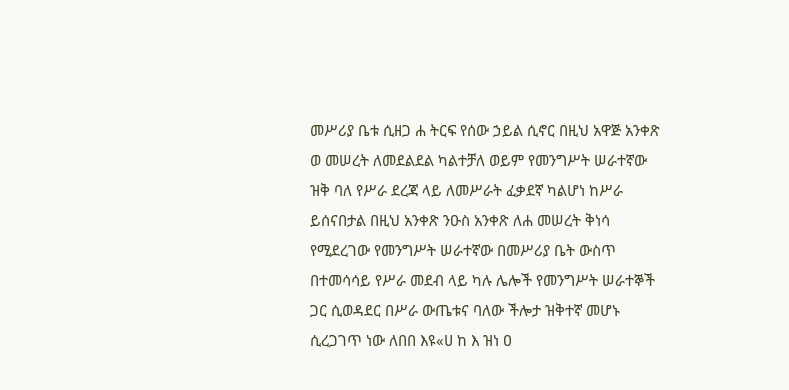መሥሪያ ቤቱ ሲዘጋ ሐ ትርፍ የሰው ኃይል ሲኖር በዚህ አዋጅ አንቀጽ ወ መሠረት ለመደልደል ካልተቻለ ወይም የመንግሥት ሠራተኛው ዝቅ ባለ የሥራ ደረጃ ላይ ለመሥራት ፈቃደኛ ካልሆነ ከሥራ ይሰናበታል በዚህ አንቀጽ ንዑስ አንቀጽ ለሐ መሠረት ቅነሳ የሚደረገው የመንግሥት ሠራተኛው በመሥሪያ ቤት ውስጥ በተመሳሳይ የሥራ መደብ ላይ ካሉ ሌሎች የመንግሥት ሠራተኞች ጋር ሲወዳደር በሥራ ውጤቱና ባለው ችሎታ ዝቅተኛ መሆኑ ሲረጋገጥ ነው ለበበ እዩ«ሀ ከ እ ዝነ ዐ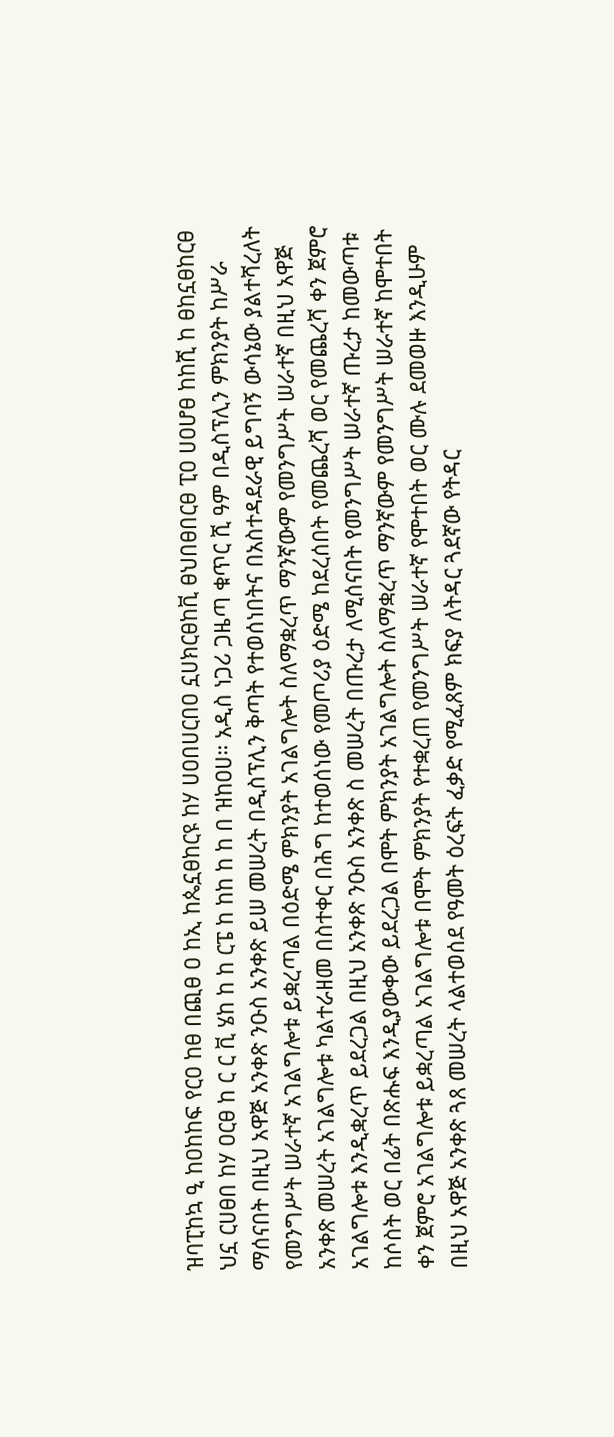ዝባፒከኳ ዒ ከዐከከፍ የርዐ ከፀ በጪፀ ዐ ከኢ ከጴኗፀከርዩ ከሃ ሀዐበሀርበዐ ኗሀክርፀከቪ ፀህበፀበርፀ ፒዐ ሀዐሆፀ ከከሺ ከ ፀከኗፀከርፀ ህኗ ርሀፀበ ከሃ ዐርፀ ከ ር ር ቪ ሄከ ከ ከ ርፔ ከ ከከ ከ ከ በ ዝከዐሀ። አዲስ ነጋሪ ጋዜጣ ቁጥር ሺ ዓም በዲስፕሊን ምክንያት ከሥራ ማሰናበት በዚህ አዋጅ አንቀጽ ንዑስ አንቀጽ ይሠ መሠረት በዲስፕሊን ቅጣት የተወሰነበትና በአስተዳደራዊ ይግባኝ ውሳኔው ያልተሻረለት የመንግሥት ሠራተኛ አገልግሎቱ ይቋረጣል በዕድሜ ምክንያት አገልግሎት ስለማቋረጥ ማንኛውም የመንግሥት ሠራተኛ በዚህ አዋጅ አንቀጽ መሠረት አገልግሎቱ ካልተራዘመ በስተቀር በሕግ ከተወሰነው የመጦሪያ ዕድሜ ከደረሰበት የመጨረሻ ወር የመጨረሻ ቀን ጀምሮ አገልግሎቱ እንዲቋረጥ ይደረጋል በዚህ አንቀጽ ንዑስ አንቀጽ ስ መሠረት በጡረታ ለሚሰናበት የመንግሥት ሠራተኛ ጡረታ ከመውጣቱ ከሶስት ወር በፊት በጽሑፍ እንዲያውቀው ይደረጋል በሞት ምክንያት አገልግሎት ስለማቋረጥ ማንኛውም የመንግሥት ሠራተኛ ከሞተበት ቀን ጀምሮ አገልግሎቱ ይቋረጣል አገልግሎቱ በሞት ምክንያት የተቋረጠ የመንግሥት ሠራተኛ የሞተበት ወር ሙሉ ደመወዙ እንዲሁም በዚህ አዋጅ አንቀጽ ጓጸ መሠረት ላልተወሰደ የዓመት ዕረፍት ፈቃድ የሚፈጸም ክፍያ ለትዳር ጓደኛው የትዳር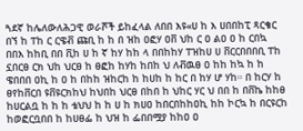ጓደኛ ከሌለውለሕጋዊ ወራሾች ይከፈላል ለበበ እዩ«ሀ ከ እ ሀበበከፒ ጻርቄር በኘ ከ ፐከ ር ርዌቭ ጩቢ ከ ከ በ ዝከ ዐፎሃ ዐቨ ህከ ር ዐ ልዐ ዐ ከ ርበኳ በበእ ከከቢ በበ ቪከ ሀ ከ ኛ ከሃ ከከ ላ በበከከሃ ፐዝከሀ ሀ ቨርርበበበቢ ፐከ ኗበርፀ ርክ ህከ ህርፀ ከ ፀፎከ ከሃከ ከበከ ህ ለቭዉፀ ዐ ከከ ከኳ ከ ከ ዌበበበ ዐኪ ከ ዐ ከ በከከ ዝከርከ ከ ከሀከ ከ ከር በ ከሃ ሆ ሃከ። በ ከርሃ ከ ፀየከቨርበ ዩቨዩርክከህ ከህበከ ህርፀ በከበ ከ ህከር ሃር ህ በበ ከ በቨኬ ከከፀ ከሀርልቧ ከ ከ ከ ቴህህ ከ ከ ሀ ከ ክሀዐ ከበርበከከዐኪ ከከ ኮርኳ ከ በርዩርከ ከወፎርቧበበ ከ ከሀፀፌ ከ ህዝ ከ ፌበበሟያ ከከዐ ዐ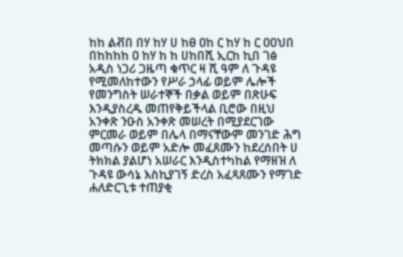ከከ ልቭበ በሃ ከሃ ሀ ከፀ ዐከ ር ከሃ ከ ር ዐዐህበ በከከከከ ዐ ከሃ ከ ከ ሀከበሺ ኢርከ ኪበ ገፅ አዲስ ነጋሪ ጋዜጣ ቁጥር ዛ ሺ ዓም ለ ጉዳዩ የሚመለከተውን የሥራ ኃላፊ ወይም ሌሎች የመንግስት ሠራተኞች በቃል ወይም በጽሁፍ እንዲያስረዱ መጠየቅይችላል ቢሮው በዚህ አንቀጽ ንዑስ አንቀጽ መሠረት በሚያደርገው ምርመራ ወይም በሌላ በማናቸውም መንገድ ሕግ መጣሱን ወይም አድሎ መፈጸሙን ከደረሰበት ሀ ትክክል ያልሆነ አሠራር እንዲስተካከል የማዘዝ ለ ጉዳዩ ውሳኔ እስኪያገኝ ድረስ አፈጻጸሙን የማገድ ሐለድርጊቱ ተጠያቂ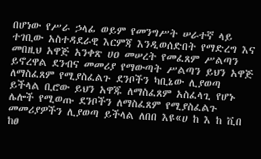በሆነው የሥራ ኃላፊ ወይም የመንግሥት ሠራተኛ ላይ ተገቢው አስተዳደራዊ እርምጃ እንዲወሰድበት የማድረግ እና መበዚህ አዋጅ አንቀጽ ሀዐ መሠረት የመፈጸም ሥልጣን ይኖረዋል ደንብና መመሪያ የማውጣት ሥልጣን ይህን አዋጅ ለማስፈጸም የሚያስፈልጉ ደንቦችን ካቢኔው ሊያወጣ ይችላል ቢሮው ይህን አዋጁ ለማስፈጸም አስፈላጊ የሆኑ ሌሎች የሚወጡ ደንቦችን ለማስፈጸም የሚያስፈልጉ መመሪያዎችን ሊያወጣ ይችላል ለበበ እዩ«ሀ ከ እ ከ ቪበ ከፀ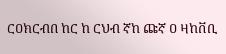ርዐክርብበ ከር ከ ርህብ ኛከ ጩኛ ዐ ዛከቨቢ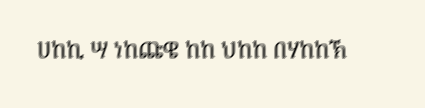ሀከኪ ሣ ነከጩዌ ከከ ህከከ በሃከከኽ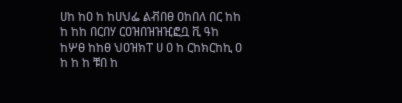ሀከ ከዐ ከ ከሀህፌ ልቭበፀ ዐከበለ በር ከከ ከ ከከ በርበሃ ርዐዝበዝዝዢፎቧ ቪ ዓከ ከሦፀ ከከፀ ህዐዝክፐ ሀ ዐ ከ ርከክርከኪ ዐ ከ ከ ከ ቹበ ከ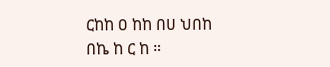ርከከ ዐ ከከ በሀ ህበከ በኬ ከ ር ከ ።